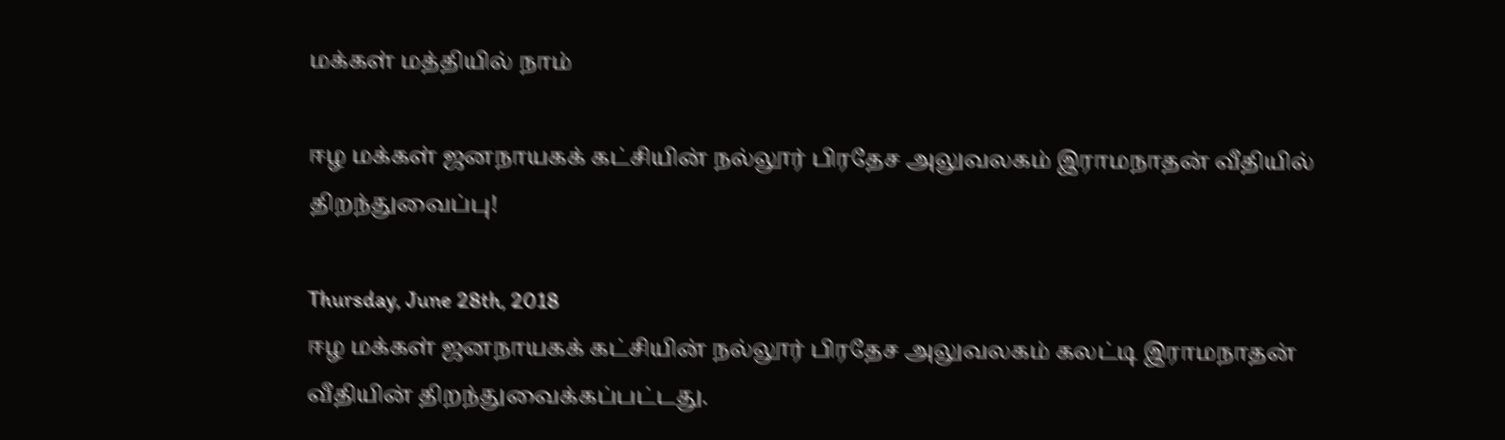மக்கள் மத்தியில் நாம்

ஈழ மக்கள் ஜனநாயகக் கட்சியின் நல்லூர் பிரதேச அலுவலகம் இராமநாதன் வீதியில் திறந்துவைப்பு!

Thursday, June 28th, 2018
ஈழ மக்கள் ஜனநாயகக் கட்சியின் நல்லூர் பிரதேச அலுவலகம் கலட்டி இராமநாதன் வீதியின் திறந்துவைக்கப்பட்டது.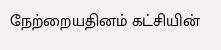நேற்றையதினம் கட்சியின்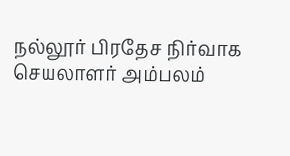நல்லூர் பிரதேச நிர்வாக செயலாளர் அம்பலம்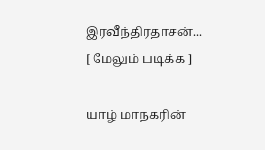இரவீந்திரதாசன்... [ மேலும் படிக்க ]

யாழ் மாநகரின்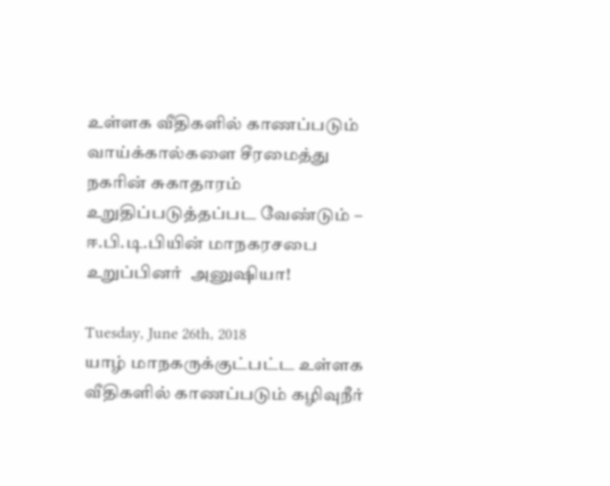உள்ளக வீதிகளில் காணப்படும் வாய்க்கால்களை சீரமைத்து நகரின் சுகாதாரம் உறுதிப்படுத்தப்பட வேண்டும் – ஈ.பி.டி.பியின் மாநகரசபை உறுப்பினர்  அனுஷியா!

Tuesday, June 26th, 2018
யாழ் மாநகருக்குட்பட்ட உள்ளக வீதிகளில் காணப்படும் கழிவுநீர்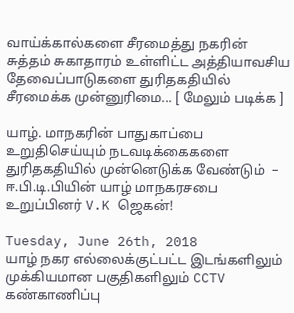வாய்க்கால்களை சீரமைத்து நகரின் சுத்தம் சுகாதாரம் உள்ளிட்ட அத்தியாவசிய தேவைப்பாடுகளை துரிதகதியில் சீரமைக்க முன்னுரிமை... [ மேலும் படிக்க ]

யாழ். மாநகரின் பாதுகாப்பை உறுதிசெய்யும் நடவடிக்கைகளை துரிதகதியில் முன்னெடுக்க வேண்டும்  – ஈ.பி.டி.பியின் யாழ் மாநகரசபை உறுப்பினர் V.K ஜெகன்!

Tuesday, June 26th, 2018
யாழ் நகர எல்லைக்குட்பட்ட இடங்களிலும் முக்கியமான பகுதிகளிலும் CCTV கண்காணிப்பு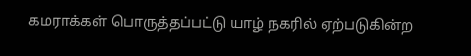கமராக்கள் பொருத்தப்பட்டு யாழ் நகரில் ஏற்படுகின்ற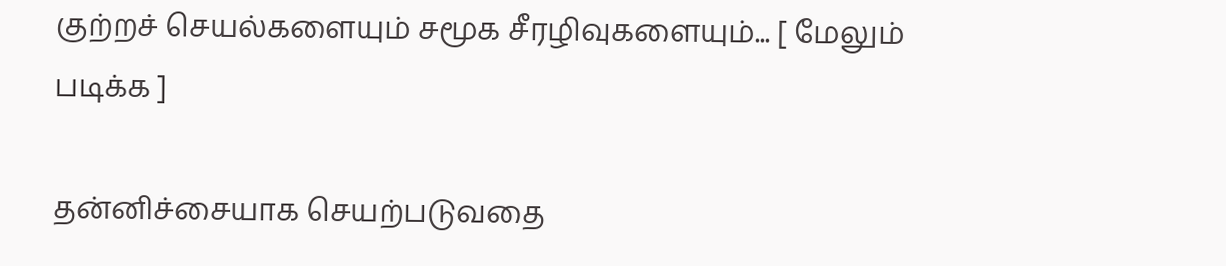குற்றச் செயல்களையும் சமூக சீரழிவுகளையும்... [ மேலும் படிக்க ]

தன்னிச்சையாக செயற்படுவதை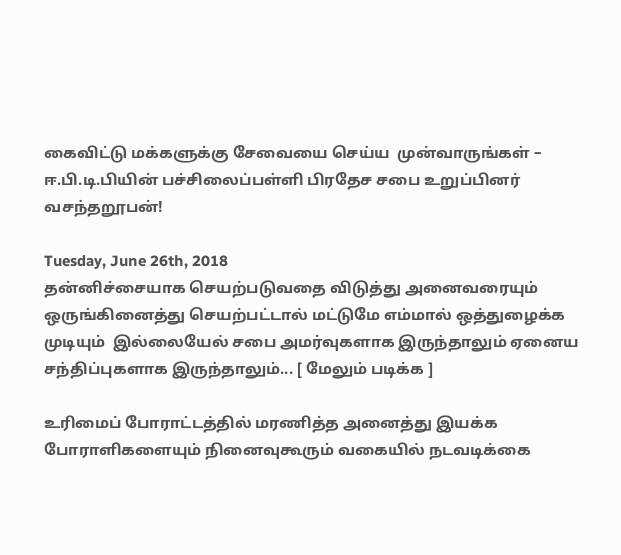கைவிட்டு மக்களுக்கு சேவையை செய்ய  முன்வாருங்கள் – ஈ.பி.டி.பியின் பச்சிலைப்பள்ளி பிரதேச சபை உறுப்பினர் வசந்தறூபன்!

Tuesday, June 26th, 2018
தன்னிச்சையாக செயற்படுவதை விடுத்து அனைவரையும்  ஒருங்கினைத்து செயற்பட்டால் மட்டுமே எம்மால் ஒத்துழைக்க முடியும்  இல்லையேல் சபை அமர்வுகளாக இருந்தாலும் ஏனைய சந்திப்புகளாக இருந்தாலும்... [ மேலும் படிக்க ]

உரிமைப் போராட்டத்தில் மரணித்த அனைத்து இயக்க போராளிகளையும் நினைவுகூரும் வகையில் நடவடிக்கை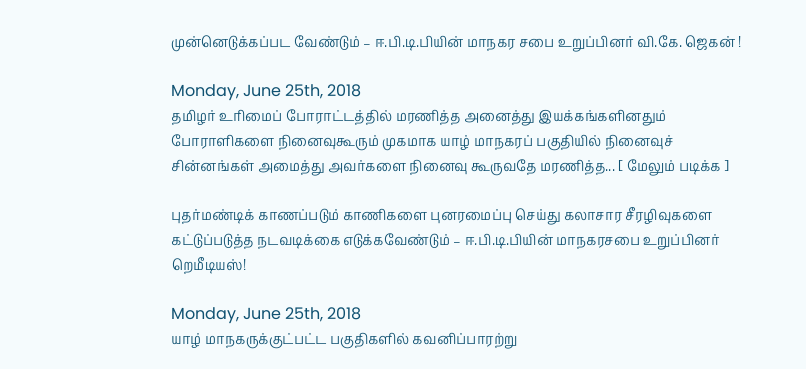முன்னெடுக்கப்பட வேண்டும் – ஈ.பி.டி.பியின் மாநகர சபை உறுப்பினர் வி.கே. ஜெகன் !

Monday, June 25th, 2018
தமிழர் உரிமைப் போராட்டத்தில் மரணித்த அனைத்து இயக்கங்களினதும் போராளிகளை நினைவுகூரும் முகமாக யாழ் மாநகரப் பகுதியில் நினைவுச் சின்னங்கள் அமைத்து அவர்களை நினைவு கூருவதே மரணித்த... [ மேலும் படிக்க ]

புதர்மண்டிக் காணப்படும் காணிகளை புனரமைப்பு செய்து கலாசார சீரழிவுகளை கட்டுப்படுத்த நடவடிக்கை எடுக்கவேண்டும் – ஈ.பி.டி.பியின் மாநகரசபை உறுப்பினர் றெமீடியஸ்!

Monday, June 25th, 2018
யாழ் மாநகருக்குட்பட்ட பகுதிகளில் கவனிப்பாரற்று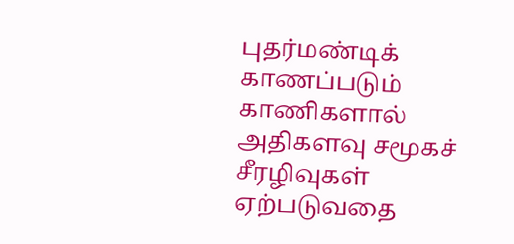புதர்மண்டிக் காணப்படும் காணிகளால் அதிகளவு சமூகச் சீரழிவுகள் ஏற்படுவதை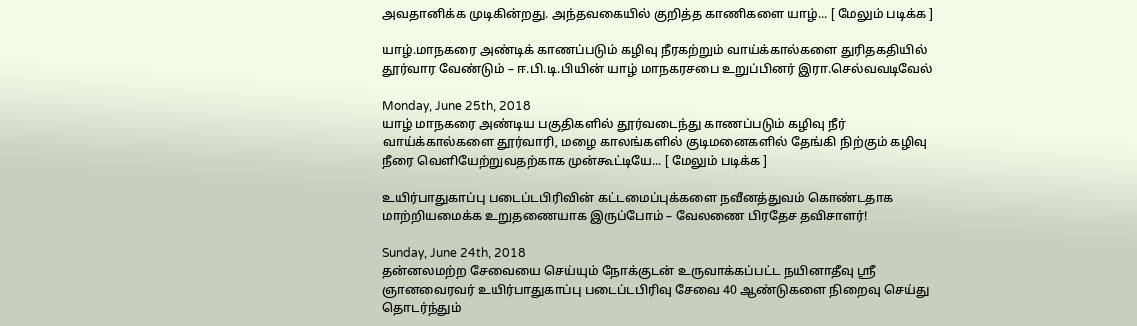அவதானிக்க முடிகின்றது. அந்தவகையில் குறித்த காணிகளை யாழ்... [ மேலும் படிக்க ]

யாழ்.மாநகரை அண்டிக் காணப்படும் கழிவு நீரகற்றும் வாய்க்கால்களை துரிதகதியில் தூர்வார வேண்டும் – ஈ.பி.டி.பியின் யாழ் மாநகரசபை உறுப்பினர் இரா.செல்வவடிவேல்

Monday, June 25th, 2018
யாழ் மாநகரை அண்டிய பகுதிகளில் தூர்வடைந்து காணப்படும் கழிவு நீர் வாய்க்கால்களை தூர்வாரி, மழை காலங்களில் குடிமனைகளில் தேங்கி நிற்கும் கழிவு நீரை வெளியேற்றுவதற்காக முன்கூட்டியே... [ மேலும் படிக்க ]

உயிர்பாதுகாப்பு படைப்டபிரிவின் கட்டமைப்புக்களை நவீனத்துவம் கொண்டதாக மாற்றியமைக்க உறுதணையாக இருப்போம் – வேலணை பிரதேச தவிசாளர்!

Sunday, June 24th, 2018
தன்னலமற்ற சேவையை செய்யும் நோக்குடன் உருவாக்கப்பட்ட நயினாதீவு ஸ்ரீ ஞானவைரவர் உயிர்பாதுகாப்பு படைப்டபிரிவு சேவை 40 ஆண்டுகளை நிறைவு செய்து தொடர்ந்தும்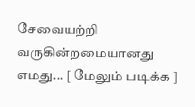சேவையற்றி வருகின்றமையானது எமது... [ மேலும் படிக்க ]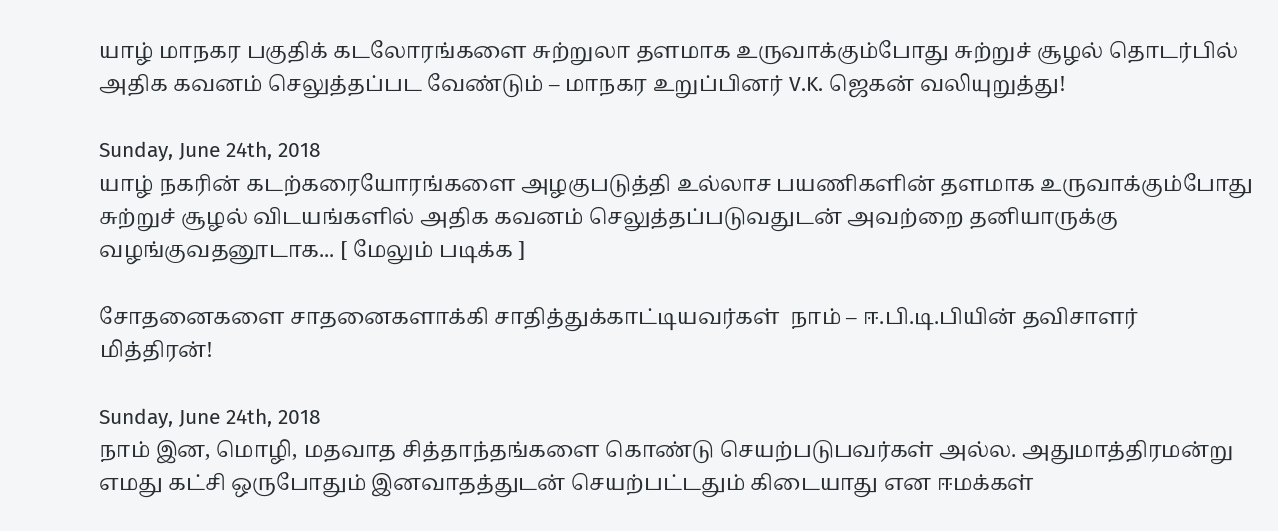யாழ் மாநகர பகுதிக் கடலோரங்களை சுற்றுலா தளமாக உருவாக்கும்போது சுற்றுச் சூழல் தொடர்பில் அதிக கவனம் செலுத்தப்பட வேண்டும் – மாநகர உறுப்பினர் V.K. ஜெகன் வலியுறுத்து!

Sunday, June 24th, 2018
யாழ் நகரின் கடற்கரையோரங்களை அழகுபடுத்தி உல்லாச பயணிகளின் தளமாக உருவாக்கும்போது சுற்றுச் சூழல் விடயங்களில் அதிக கவனம் செலுத்தப்படுவதுடன் அவற்றை தனியாருக்கு வழங்குவதனூடாக... [ மேலும் படிக்க ]

சோதனைகளை சாதனைகளாக்கி சாதித்துக்காட்டியவர்கள்  நாம் – ஈ.பி.டி.பியின் தவிசாளர் மித்திரன்!

Sunday, June 24th, 2018
நாம் இன, மொழி, மதவாத சித்தாந்தங்களை கொண்டு செயற்படுபவர்கள் அல்ல. அதுமாத்திரமன்று  எமது கட்சி ஒருபோதும் இனவாதத்துடன் செயற்பட்டதும் கிடையாது என ஈமக்கள்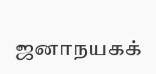ஜனாநயகக்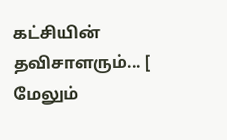கட்சியின் தவிசாளரும்... [ மேலும்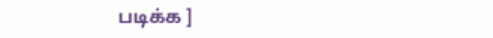படிக்க ]